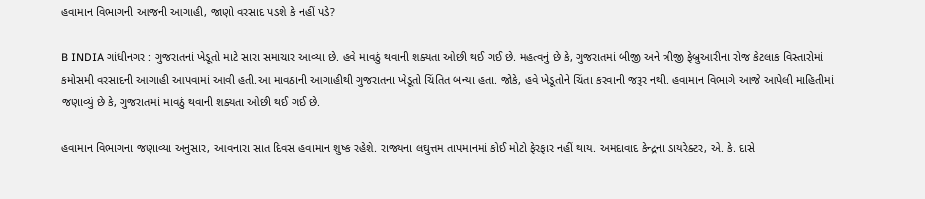હવામાન વિભાગની આજની આગાહી, જાણો વરસાદ પડશે કે નહીં પડે?

B INDIA ગાંધીનગર : ગુજરાતનાં ખેડૂતો માટે સારા સમાચાર આવ્યા છે. હવે માવઠું થવાની શક્યતા ઓછી થઈ ગઈ છે. મહત્વનું છે કે, ગુજરાતમાં બીજી અને ત્રીજી ફેબ્રુઆરીના રોજ કેટલાક વિસ્તારોમાં કમોસમી વરસાદની આગાહી આપવામાં આવી હતી.આ માવઠાની આગાહીથી ગુજરાતના ખેડૂતો ચિંતિત બન્યા હતા. જોકે, હવે ખેડૂતોને ચિંતા કરવાની જરૂર નથી. હવામાન વિભાગે આજે આપેલી માહિતીમાં જણાવ્યું છે કે, ગુજરાતમાં માવઠું થવાની શક્યતા ઓછી થઈ ગઈ છે.

હવામાન વિભાગના જણાવ્યા અનુસાર, આવનારા સાત દિવસ હવામાન શુષ્ક રહેશે. રાજ્યના લઘુત્તમ તાપમાનમાં કોઈ મોટો ફેરફાર નહીં થાય. અમદાવાદ કેન્દ્રના ડાયરેક્ટર, એ. કે. દાસે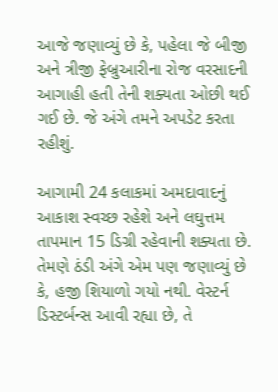આજે જણાવ્યું છે કે, પહેલા જે બીજી અને ત્રીજી ફેબ્રુઆરીના રોજ વરસાદની આગાહી હતી તેની શક્યતા ઓછી થઈ ગઈ છે. જે અંગે તમને અપડેટ કરતા રહીશું.

આગામી 24 કલાકમાં અમદાવાદનું આકાશ સ્વચ્છ રહેશે અને લઘુત્તમ તાપમાન 15 ડિગ્રી રહેવાની શક્યતા છે. તેમણે ઠંડી અંગે એમ પણ જણાવ્યું છે કે, હજી શિયાળો ગયો નથી. વેસ્ટર્ન ડિસ્ટર્બન્સ આવી રહ્યા છે, તે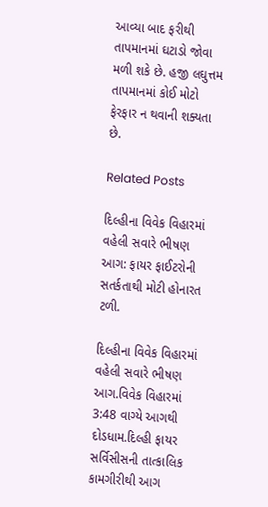આવ્યા બાદ ફરીથી તાપમાનમાં ઘટાડો જોવા મળી શકે છે. હજી લઘુત્તમ તાપમાનમાં કોઈ મોટો ફેરફાર ન થવાની શક્યતા છે.

Related Posts

દિલ્હીના વિવેક વિહારમાં વહેલી સવારે ભીષણ આગ: ફાયર ફાઈટરોની સતર્કતાથી મોટી હોનારત ટળી.

દિલ્હીના વિવેક વિહારમાં વહેલી સવારે ભીષણ આગ.વિવેક વિહારમાં 3:48 વાગ્યે આગથી દોડધામ.દિલ્હી ફાયર સર્વિસીસની તાત્કાલિક કામગીરીથી આગ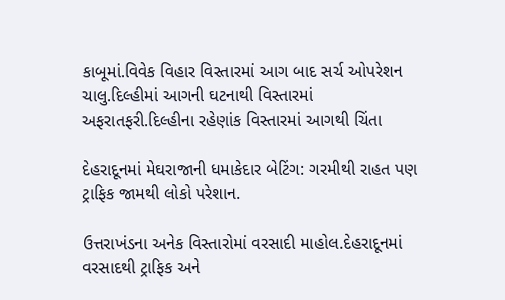કાબૂમાં.વિવેક વિહાર વિસ્તારમાં આગ બાદ સર્ચ ઓપરેશન ચાલુ.દિલ્હીમાં આગની ઘટનાથી વિસ્તારમાં અફરાતફરી.દિલ્હીના રહેણાંક વિસ્તારમાં આગથી ચિંતા

દેહરાદૂનમાં મેઘરાજાની ધમાકેદાર બેટિંગ: ગરમીથી રાહત પણ ટ્રાફિક જામથી લોકો પરેશાન.

ઉત્તરાખંડના અનેક વિસ્તારોમાં વરસાદી માહોલ.દેહરાદૂનમાં વરસાદથી ટ્રાફિક અને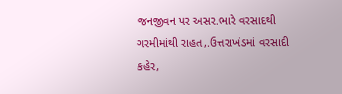જનજીવન પર અસર.ભારે વરસાદથી ગરમીમાંથી રાહત,.ઉત્તરાખંડમાં વરસાદી કહેર,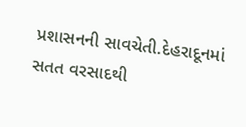પ્રશાસનની સાવચેતી.દેહરાદૂનમાં સતત વરસાદથી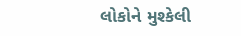લોકોને મુશ્કેલી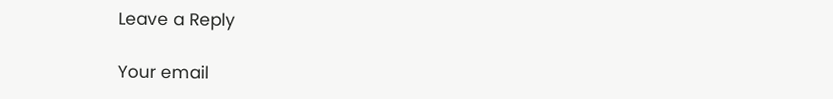Leave a Reply

Your email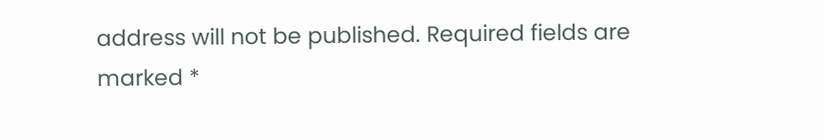address will not be published. Required fields are marked *